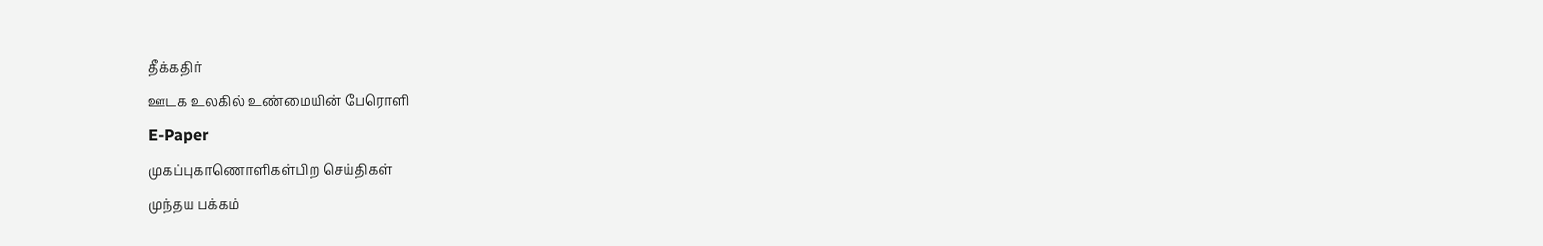தீக்கதிர்
ஊடக உலகில் உண்மையின் பேரொளி
E-Paper
முகப்புகாணொளிகள்பிற செய்திகள்
முந்தய பக்கம்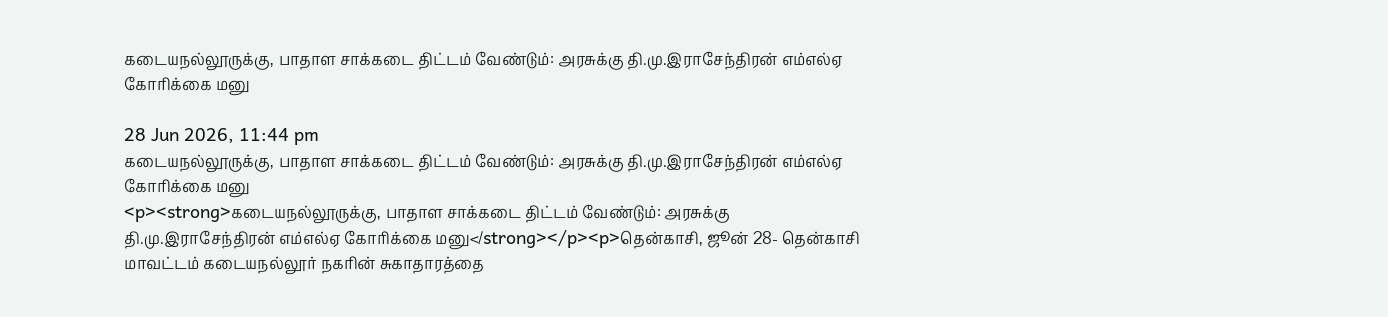கடையநல்லூருக்கு, பாதாள சாக்கடை திட்டம் வேண்டும்: அரசுக்கு தி.மு.இராசேந்திரன் எம்எல்ஏ கோரிக்கை மனு

28 Jun 2026, 11:44 pm
கடையநல்லூருக்கு, பாதாள சாக்கடை திட்டம் வேண்டும்: அரசுக்கு தி.மு.இராசேந்திரன் எம்எல்ஏ கோரிக்கை மனு
<p><strong>கடையநல்லூருக்கு, பாதாள சாக்கடை திட்டம் வேண்டும்: அரசுக்கு தி.மு.இராசேந்திரன் எம்எல்ஏ கோரிக்கை மனு</strong></p><p>தென்காசி, ஜூன் 28- தென்காசி மாவட்டம் கடையநல்லூர் நகரின் சுகாதாரத்தை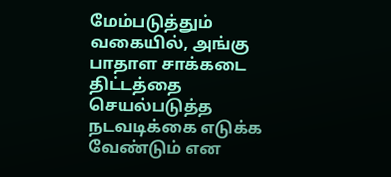மேம்படுத்தும் வகையில், அங்கு பாதாள சாக்கடை திட்டத்தை செயல்படுத்த நடவடிக்கை எடுக்க வேண்டும் என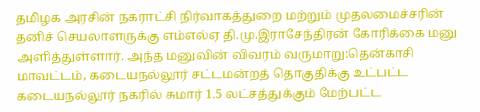தமிழக அரசின் நகராட்சி நிர்வாகத்துறை மற்றும் முதலமைச்சரின் தனிச் செயலாளருக்கு எம்எல்ஏ தி.மு.இராசேந்திரன் கோரிக்கை மனு அளித்துள்ளார். அந்த மனுவின் விவரம் வருமாறு:தென்காசி மாவட்டம், கடையநல்லூர் சட்டமன்றத் தொகுதிக்கு உட்பட்ட கடையநல்லூர் நகரில் சுமார் 1.5 லட்சத்துக்கும் மேற்பட்ட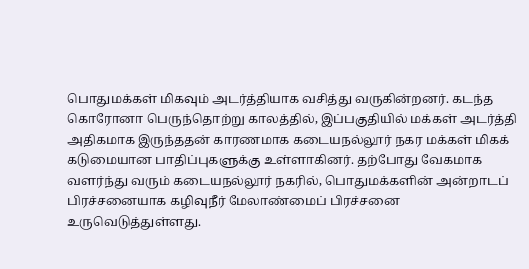பொதுமக்கள் மிகவும் அடர்த்தியாக வசித்து வருகின்றனர். கடந்த கொரோனா பெருந்தொற்று காலத்தில், இப்பகுதியில் மக்கள் அடர்த்தி அதிகமாக இருந்ததன் காரணமாக கடையநல்லூர் நகர மக்கள் மிகக் கடுமையான பாதிப்புகளுக்கு உள்ளாகினர். தற்போது வேகமாக வளர்ந்து வரும் கடையநல்லூர் நகரில், பொதுமக்களின் அன்றாடப் பிரச்சனையாக கழிவுநீர் மேலாண்மைப் பிரச்சனை உருவெடுத்துள்ளது.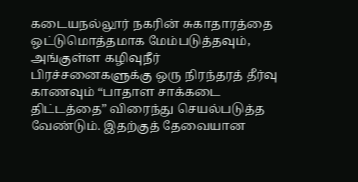கடையநல்லூர் நகரின் சுகாதாரத்தை ஒட்டுமொத்தமாக மேம்படுத்தவும், அங்குள்ள கழிவுநீர் பிரச்சனைகளுக்கு ஒரு நிரந்தரத் தீர்வு காணவும் “பாதாள சாக்கடை திட்டத்தை” விரைந்து செயல்படுத்த வேண்டும். இதற்குத் தேவையான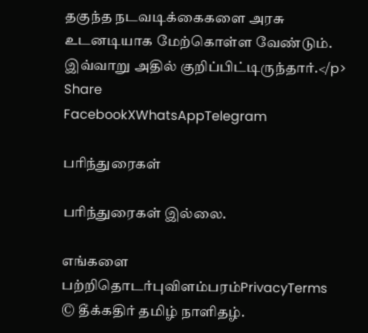தகுந்த நடவடிக்கைகளை அரசு உடனடியாக மேற்கொள்ள வேண்டும். இவ்வாறு அதில் குறிப்பிட்டிருந்தார்.</p>
Share
FacebookXWhatsAppTelegram

பரிந்துரைகள்

பரிந்துரைகள் இல்லை.

எங்களை பற்றிதொடர்புவிளம்பரம்PrivacyTerms
© தீக்கதிர் தமிழ் நாளிதழ்.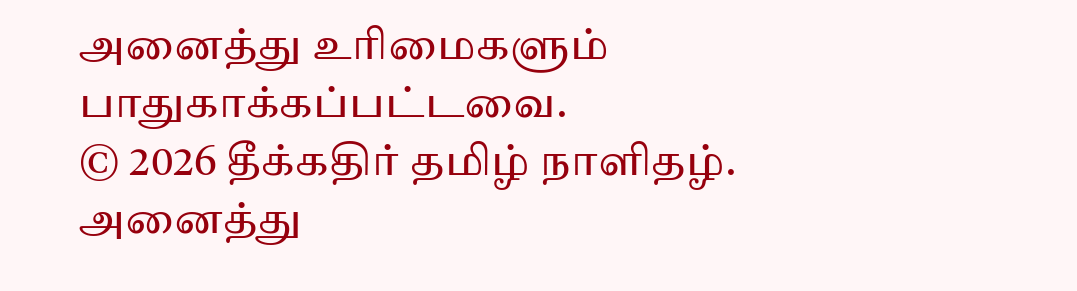அனைத்து உரிமைகளும் பாதுகாக்கப்பட்டவை.
© 2026 தீக்கதிர் தமிழ் நாளிதழ். அனைத்து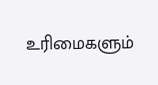உரிமைகளும்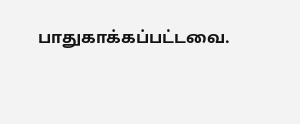பாதுகாக்கப்பட்டவை.